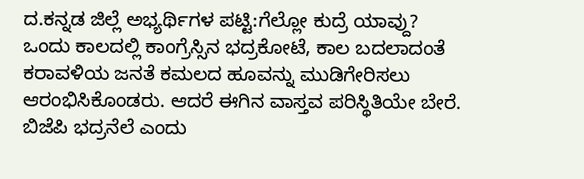ದ.ಕನ್ನಡ ಜಿಲ್ಲೆ ಅಭ್ಯರ್ಥಿಗಳ ಪಟ್ಟಿ:ಗೆಲ್ಲೋ ಕುದ್ರೆ ಯಾವ್ದು?
ಒಂದು ಕಾಲದಲ್ಲಿ ಕಾಂಗ್ರೆಸ್ಸಿನ ಭದ್ರಕೋಟೆ, ಕಾಲ ಬದಲಾದಂತೆ ಕರಾವಳಿಯ ಜನತೆ ಕಮಲದ ಹೂವನ್ನು ಮುಡಿಗೇರಿಸಲು ಆರಂಭಿಸಿಕೊಂಡರು. ಆದರೆ ಈಗಿನ ವಾಸ್ತವ ಪರಿಸ್ಥಿತಿಯೇ ಬೇರೆ. ಬಿಜೆಪಿ ಭದ್ರನೆಲೆ ಎಂದು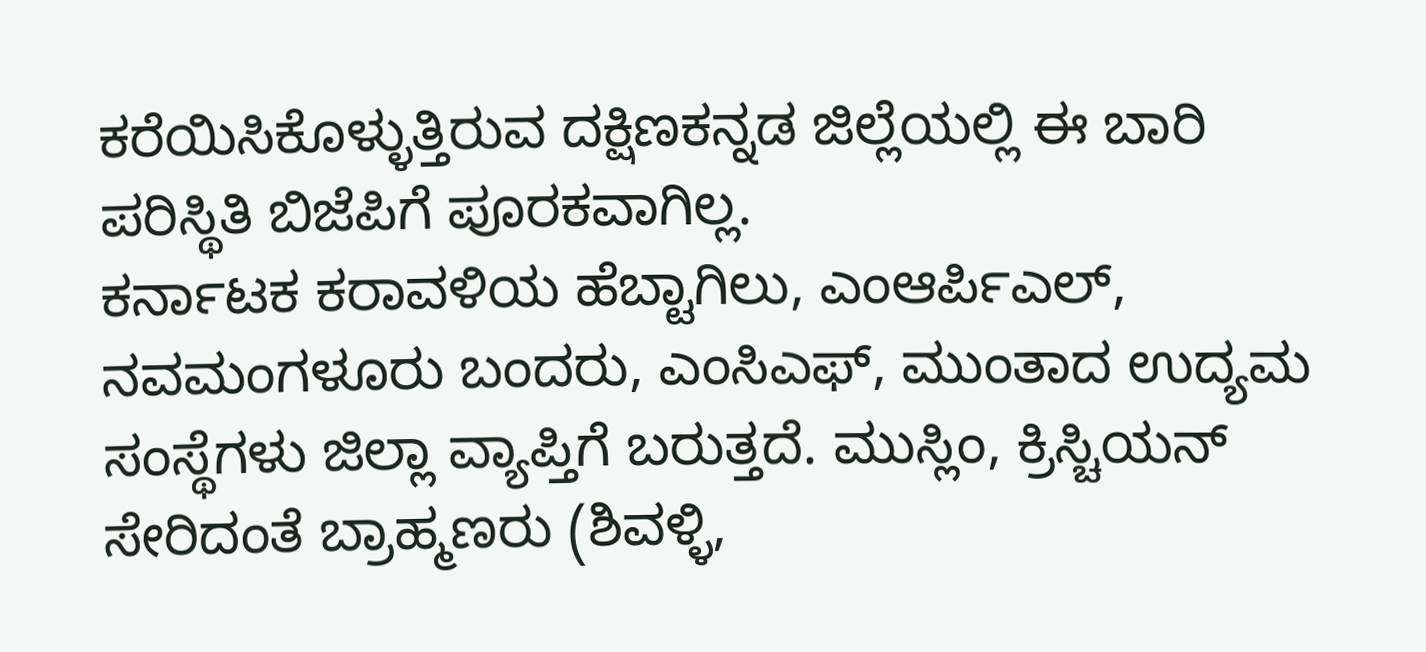ಕರೆಯಿಸಿಕೊಳ್ಳುತ್ತಿರುವ ದಕ್ಷಿಣಕನ್ನಡ ಜಿಲ್ಲೆಯಲ್ಲಿ ಈ ಬಾರಿ ಪರಿಸ್ಥಿತಿ ಬಿಜೆಪಿಗೆ ಪೂರಕವಾಗಿಲ್ಲ.
ಕರ್ನಾಟಕ ಕರಾವಳಿಯ ಹೆಬ್ಟಾಗಿಲು, ಎಂಆರ್ಪಿಎಲ್, ನವಮಂಗಳೂರು ಬಂದರು, ಎಂಸಿಎಫ್, ಮುಂತಾದ ಉದ್ಯಮ ಸಂಸ್ಥೆಗಳು ಜಿಲ್ಲಾ ವ್ಯಾಪ್ತಿಗೆ ಬರುತ್ತದೆ. ಮುಸ್ಲಿಂ, ಕ್ರಿಸ್ಚಿಯನ್ ಸೇರಿದಂತೆ ಬ್ರಾಹ್ಮಣರು (ಶಿವಳ್ಳಿ,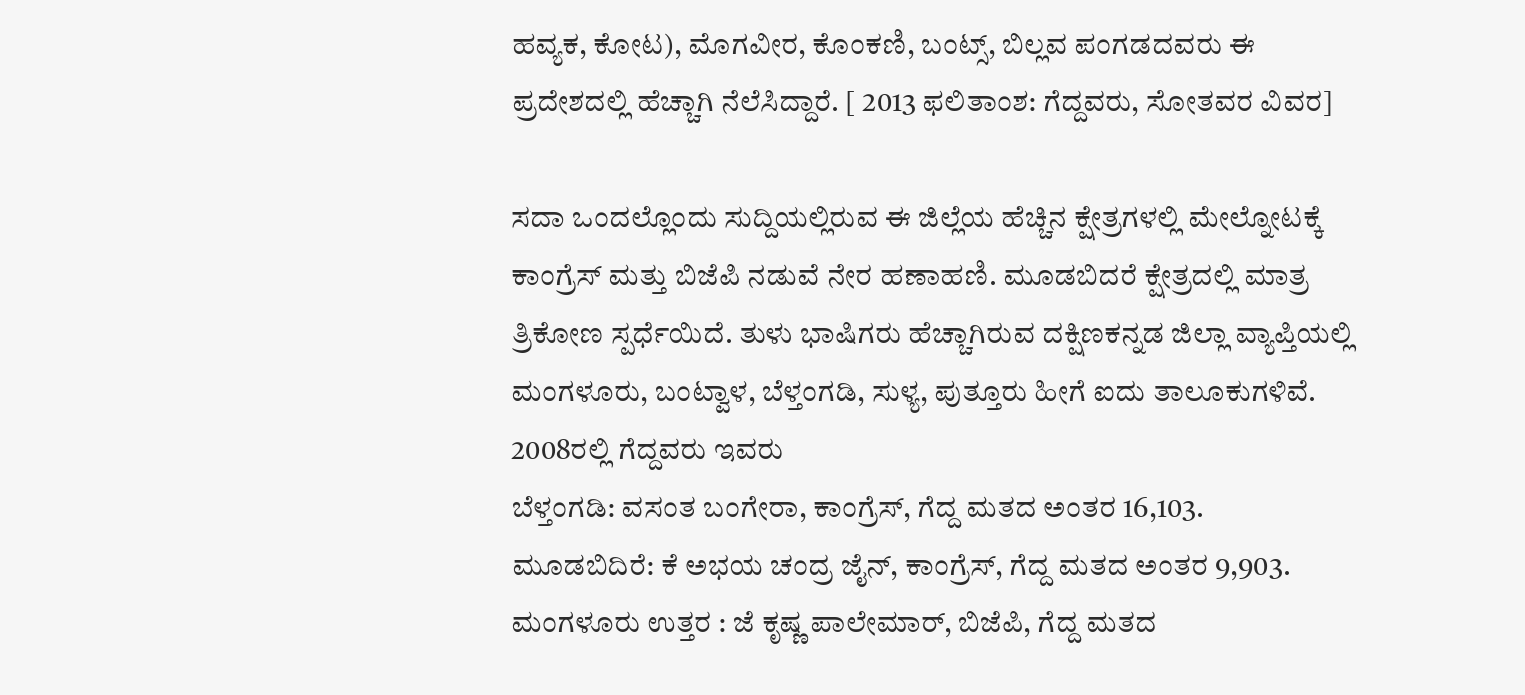ಹವ್ಯಕ, ಕೋಟ), ಮೊಗವೀರ, ಕೊಂಕಣಿ, ಬಂಟ್ಸ್, ಬಿಲ್ಲವ ಪಂಗಡದವರು ಈ ಪ್ರದೇಶದಲ್ಲಿ ಹೆಚ್ಚಾಗಿ ನೆಲೆಸಿದ್ದಾರೆ. [ 2013 ಫಲಿತಾಂಶ: ಗೆದ್ದವರು, ಸೋತವರ ವಿವರ]

ಸದಾ ಒಂದಲ್ಲೊಂದು ಸುದ್ದಿಯಲ್ಲಿರುವ ಈ ಜಿಲ್ಲೆಯ ಹೆಚ್ಚಿನ ಕ್ಷೇತ್ರಗಳಲ್ಲಿ ಮೇಲ್ನೋಟಕ್ಕೆ ಕಾಂಗ್ರೆಸ್ ಮತ್ತು ಬಿಜೆಪಿ ನಡುವೆ ನೇರ ಹಣಾಹಣಿ. ಮೂಡಬಿದರೆ ಕ್ಷೇತ್ರದಲ್ಲಿ ಮಾತ್ರ ತ್ರಿಕೋಣ ಸ್ಪರ್ಧೆಯಿದೆ. ತುಳು ಭಾಷಿಗರು ಹೆಚ್ಚಾಗಿರುವ ದಕ್ಷಿಣಕನ್ನಡ ಜಿಲ್ಲಾ ವ್ಯಾಪ್ತಿಯಲ್ಲಿ ಮಂಗಳೂರು, ಬಂಟ್ವಾಳ, ಬೆಳ್ತಂಗಡಿ, ಸುಳ್ಯ, ಪುತ್ತೂರು ಹೀಗೆ ಐದು ತಾಲೂಕುಗಳಿವೆ.
2008ರಲ್ಲಿ ಗೆದ್ದವರು ಇವರು
ಬೆಳ್ತಂಗಡಿ: ವಸಂತ ಬಂಗೇರಾ, ಕಾಂಗ್ರೆಸ್, ಗೆದ್ದ ಮತದ ಅಂತರ 16,103.
ಮೂಡಬಿದಿರೆ: ಕೆ ಅಭಯ ಚಂದ್ರ ಜೈನ್, ಕಾಂಗ್ರೆಸ್, ಗೆದ್ದ ಮತದ ಅಂತರ 9,903.
ಮಂಗಳೂರು ಉತ್ತರ : ಜೆ ಕೃಷ್ಣ ಪಾಲೇಮಾರ್, ಬಿಜೆಪಿ, ಗೆದ್ದ ಮತದ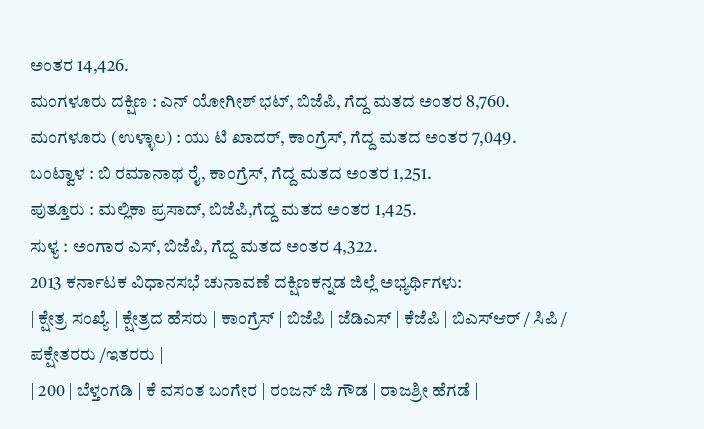ಅಂತರ 14,426.
ಮಂಗಳೂರು ದಕ್ಷಿಣ : ಎನ್ ಯೋಗೀಶ್ ಭಟ್, ಬಿಜೆಪಿ, ಗೆದ್ದ ಮತದ ಅಂತರ 8,760.
ಮಂಗಳೂರು (ಉಳ್ಳಾಲ) : ಯು ಟಿ ಖಾದರ್, ಕಾಂಗ್ರೆಸ್, ಗೆದ್ದ ಮತದ ಅಂತರ 7,049.
ಬಂಟ್ವಾಳ : ಬಿ ರಮಾನಾಥ ರೈ, ಕಾಂಗ್ರೆಸ್, ಗೆದ್ದ ಮತದ ಅಂತರ 1,251.
ಪುತ್ತೂರು : ಮಲ್ಲಿಕಾ ಪ್ರಸಾದ್, ಬಿಜೆಪಿ,ಗೆದ್ದ ಮತದ ಅಂತರ 1,425.
ಸುಳ್ಯ : ಅಂಗಾರ ಎಸ್, ಬಿಜೆಪಿ, ಗೆದ್ದ ಮತದ ಅಂತರ 4,322.
2013 ಕರ್ನಾಟಕ ವಿಧಾನಸಭೆ ಚುನಾವಣೆ ದಕ್ಷಿಣಕನ್ನಡ ಜಿಲ್ಲೆ ಅಭ್ಯರ್ಥಿಗಳು:
| ಕ್ಷೇತ್ರ ಸಂಖ್ಯೆ | ಕ್ಷೇತ್ರದ ಹೆಸರು | ಕಾಂಗ್ರೆಸ್ | ಬಿಜೆಪಿ | ಜೆಡಿಎಸ್ | ಕೆಜೆಪಿ | ಬಿಎಸ್ಆರ್ / ಸಿಪಿ / ಪಕ್ಷೇತರರು /ಇತರರು |
| 200 | ಬೆಳ್ತಂಗಡಿ | ಕೆ ವಸಂತ ಬಂಗೇರ | ರಂಜನ್ ಜಿ ಗೌಡ | ರಾಜಶ್ರೀ ಹೆಗಡೆ |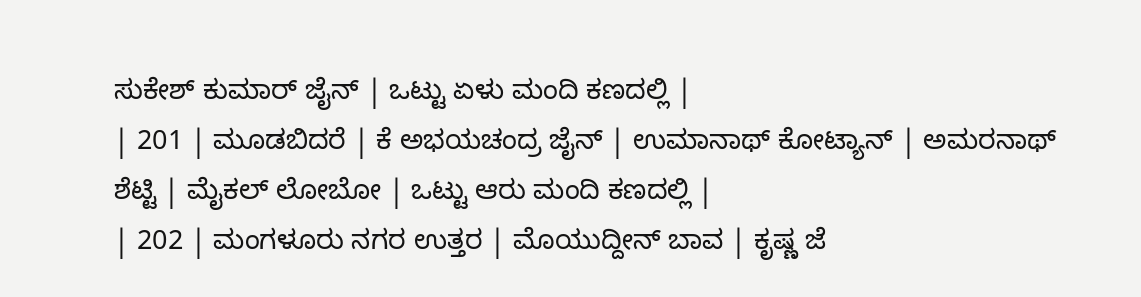ಸುಕೇಶ್ ಕುಮಾರ್ ಜೈನ್ | ಒಟ್ಟು ಏಳು ಮಂದಿ ಕಣದಲ್ಲಿ |
| 201 | ಮೂಡಬಿದರೆ | ಕೆ ಅಭಯಚಂದ್ರ ಜೈನ್ | ಉಮಾನಾಥ್ ಕೋಟ್ಯಾನ್ | ಅಮರನಾಥ್ ಶೆಟ್ಟಿ | ಮೈಕಲ್ ಲೋಬೋ | ಒಟ್ಟು ಆರು ಮಂದಿ ಕಣದಲ್ಲಿ |
| 202 | ಮಂಗಳೂರು ನಗರ ಉತ್ತರ | ಮೊಯುದ್ದೀನ್ ಬಾವ | ಕೃಷ್ಣ ಜೆ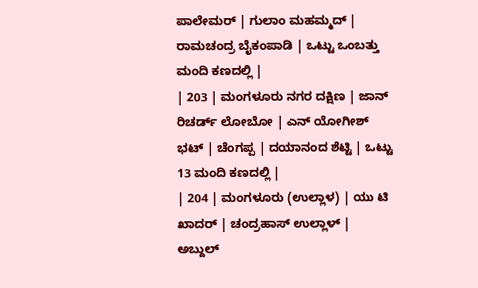ಪಾಲೇಮರ್ | ಗುಲಾಂ ಮಹಮ್ಮದ್ | ರಾಮಚಂದ್ರ ಬೈಕಂಪಾಡಿ | ಒಟ್ಟು ಒಂಬತ್ತು ಮಂದಿ ಕಣದಲ್ಲಿ |
| 203 | ಮಂಗಳೂರು ನಗರ ದಕ್ಷಿಣ | ಜಾನ್ ರಿಚರ್ಡ್ ಲೋಬೋ | ಎನ್ ಯೋಗೀಶ್ ಭಟ್ | ಚೆಂಗಪ್ಪ | ದಯಾನಂದ ಶೆಟ್ಟಿ | ಒಟ್ಟು 13 ಮಂದಿ ಕಣದಲ್ಲಿ |
| 204 | ಮಂಗಳೂರು (ಉಲ್ಲಾಳ) | ಯು ಟಿ ಖಾದರ್ | ಚಂದ್ರಹಾಸ್ ಉಲ್ಲಾಳ್ | ಅಬ್ದುಲ್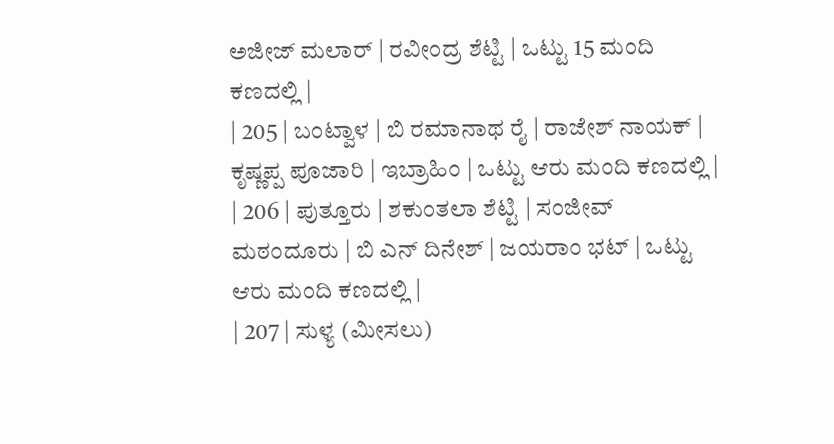ಅಜೀಜ್ ಮಲಾರ್ | ರವೀಂದ್ರ ಶೆಟ್ಟಿ | ಒಟ್ಟು 15 ಮಂದಿ ಕಣದಲ್ಲಿ |
| 205 | ಬಂಟ್ವಾಳ | ಬಿ ರಮಾನಾಥ ರೈ | ರಾಜೇಶ್ ನಾಯಕ್ | ಕೃಷ್ಣಪ್ಪ ಪೂಜಾರಿ | ಇಬ್ರಾಹಿಂ | ಒಟ್ಟು ಆರು ಮಂದಿ ಕಣದಲ್ಲಿ |
| 206 | ಪುತ್ತೂರು | ಶಕುಂತಲಾ ಶೆಟ್ಟಿ | ಸಂಜೀವ್ ಮಠಂದೂರು | ಬಿ ಎನ್ ದಿನೇಶ್ | ಜಯರಾಂ ಭಟ್ | ಒಟ್ಟು ಆರು ಮಂದಿ ಕಣದಲ್ಲಿ |
| 207 | ಸುಳ್ಯ (ಮೀಸಲು)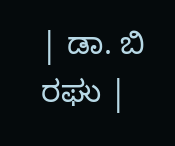| ಡಾ. ಬಿ ರಘು |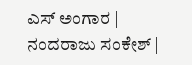ಎಸ್ ಅಂಗಾರ | ನಂದರಾಜು ಸಂಕೇಶ್ |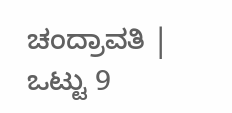ಚಂದ್ರಾವತಿ | ಒಟ್ಟು 9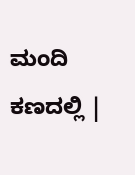ಮಂದಿ ಕಣದಲ್ಲಿ |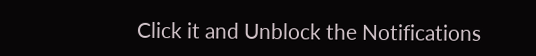Click it and Unblock the Notifications